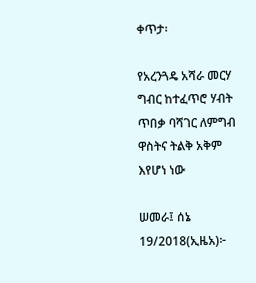ቀጥታ፡

የአረንጓዴ አሻራ መርሃ ግብር ከተፈጥሮ ሃብት ጥበቃ ባሻገር ለምግብ ዋስትና ትልቅ አቅም እየሆነ ነው

ሠመራ፤ ሰኔ 19/2018(ኢዜአ)፦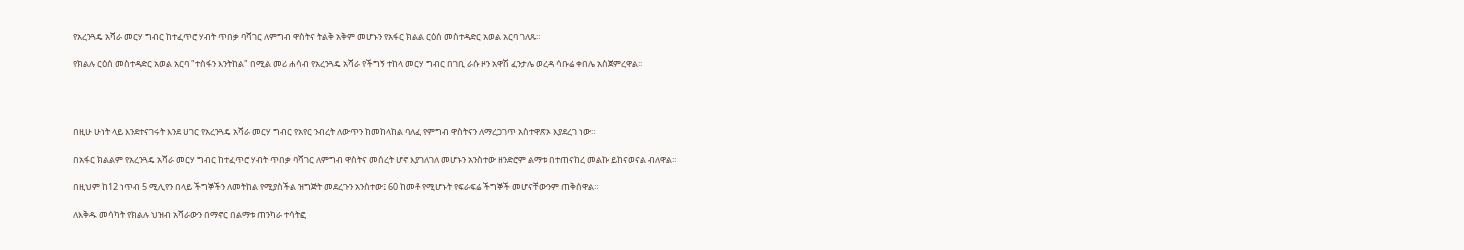የአረንጓዴ አሻራ መርሃ ግብር ከተፈጥሮ ሃብት ጥበቃ ባሻገር ለምግብ ዋስትና ትልቅ አቅም መሆኑን የአፋር ክልል ርዕሰ መስተዳድር አወል አርባ ገለጹ።

የክልሉ ርዕሰ መስተዳድር አወል አርባ "ተስፋን እንትከል" በሚል መሪ ሐሳብ የአረንጓዴ አሻራ የችግኝ ተከላ መርሃ ግብር በገቢ ራሱ ዞን አዋሽ ፈንታሌ ወረዳ ሳቡሬ ቀበሌ አስጀምረዋል።




በዚሁ ሁነት ላይ እንደተናገሩት እንደ ሀገር የአረንጓዴ አሻራ መርሃ ግብር የአየር ንብረት ለውጥን ከመከላከል ባለፈ የምግብ ዋስትናን ለማረጋገጥ አስተዋጽኦ እያደረገ ነው።

በአፋር ክልልም የአረንጓዴ አሻራ መርሃ ግብር ከተፈጥሮ ሃብት ጥበቃ ባሻገር ለምግብ ዋስትና መሰረት ሆኖ እያገለገለ መሆኑን አንስተው ዘንድሮም ልማቱ በተጠናከረ መልኩ ይከናወናል ብለዋል።

በዚህም ከ12 ነጥብ 5 ሚሊየን በላይ ችግኞችን ለመትከል የሚያስችል ዝግጅት መደረጉን አንስተው፤ 60 ከመቶ የሚሆኑት የፍራፍሬ ችግኞች መሆናቸውንም ጠቅሰዋል።

ለእቅዱ መሳካት የክልሉ ህዝብ አሻራውን በማኖር በልማቱ ጠንካራ ተሳትፎ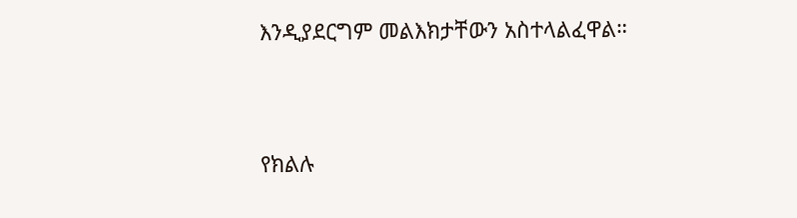እንዲያደርግም መልእክታቸውን አስተላልፈዋል።




የክልሉ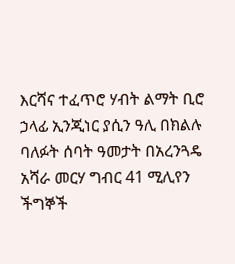እርሻና ተፈጥሮ ሃብት ልማት ቢሮ ኃላፊ ኢንጂነር ያሲን ዓሊ በክልሉ ባለፉት ሰባት ዓመታት በአረንጓዴ አሻራ መርሃ ግብር 41 ሚሊየን ችግኞች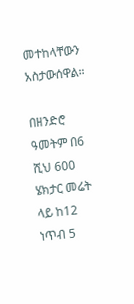መተከላቸውን አስታውሰዋል።

በዘንድሮ ዓመትም በ6 ሺህ 600 ሄክታር መሬት ላይ ከ12 ነጥብ 5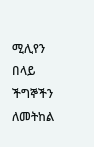ሚሊየን በላይ ችግኞችን ለመትከል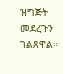ዝግጅት መደረጉን ገልጸዋል።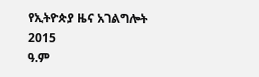የኢትዮጵያ ዜና አገልግሎት
2015
ዓ.ም